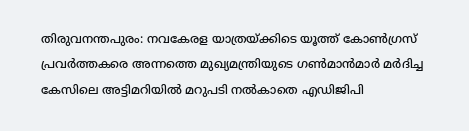തിരുവനന്തപുരം: നവകേരള യാത്രയ്ക്കിടെ യൂത്ത് കോൺഗ്രസ് പ്രവർത്തകരെ അന്നത്തെ മുഖ്യമന്ത്രിയുടെ ഗൺമാൻമാർ മർദിച്ച കേസിലെ അട്ടിമറിയിൽ മറുപടി നൽകാതെ എഡിജിപി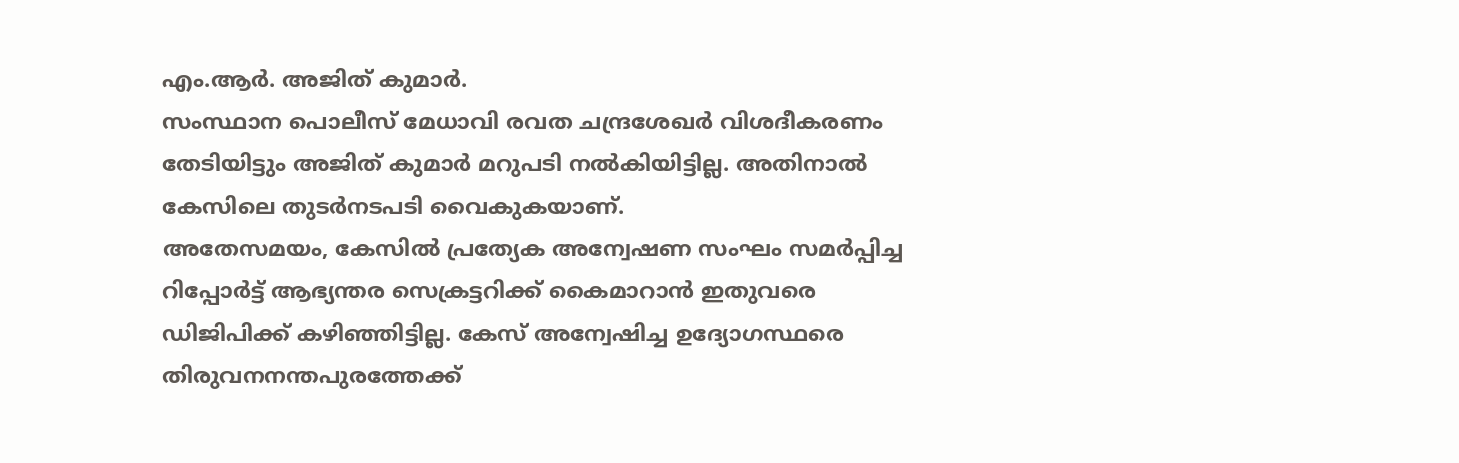എം.ആർ. അജിത് കുമാർ.
സംസ്ഥാന പൊലീസ് മേധാവി രവത ചന്ദ്രശേഖർ വിശദീകരണം തേടിയിട്ടും അജിത് കുമാർ മറുപടി നൽകിയിട്ടില്ല. അതിനാൽ കേസിലെ തുടർനടപടി വൈകുകയാണ്.
അതേസമയം, കേസിൽ പ്രത്യേക അന്വേഷണ സംഘം സമർപ്പിച്ച റിപ്പോർട്ട് ആഭ്യന്തര സെക്രട്ടറിക്ക് കൈമാറാൻ ഇതുവരെ ഡിജിപിക്ക് കഴിഞ്ഞിട്ടില്ല. കേസ് അന്വേഷിച്ച ഉദ്യോഗസ്ഥരെ തിരുവനനന്തപുരത്തേക്ക്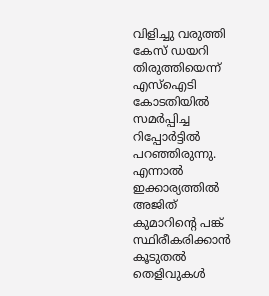വിളിച്ചു വരുത്തി കേസ് ഡയറി തിരുത്തിയെന്ന് എസ്ഐടി കോടതിയിൽ സമർപ്പിച്ച റിപ്പോർട്ടിൽ പറഞ്ഞിരുന്നു. എന്നാൽ ഇക്കാര്യത്തിൽ അജിത് കുമാറിന്റെ പങ്ക് സ്ഥിരീകരിക്കാൻ കൂടുതൽ തെളിവുകൾ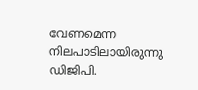വേണമെന്ന നിലപാടിലായിരുന്നു ഡിജിപി.